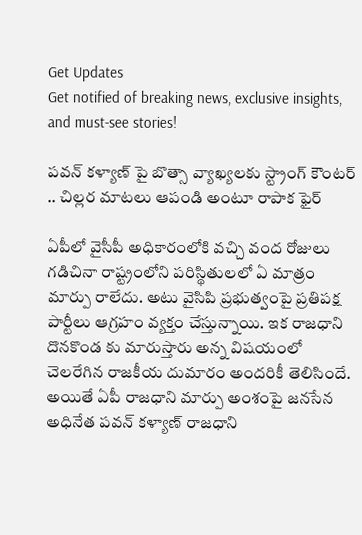Get Updates
Get notified of breaking news, exclusive insights, and must-see stories!

పవన్ కళ్యాణ్ పై బొత్సా వ్యాఖ్యలకు స్ట్రాంగ్ కౌంటర్ .. చిల్లర మాటలు ఆపండి అంటూ రాపాక ఫైర్

ఏపీలో వైసీపీ అధికారంలోకి వచ్చి వంద రోజులు గడిచినా రాష్ట్రంలోని పరిస్థితులలో ఏ మాత్రం మార్పు రాలేదు. అటు వైసిపి ప్రభుత్వంపై ప్రతిపక్ష పార్టీలు ఆగ్రహం వ్యక్తం చేస్తున్నాయి. ఇక రాజధాని దొనకొండ కు మారుస్తారు అన్న విషయంలో చెలరేగిన రాజకీయ దుమారం అందరికీ తెలిసిందే. అయితే ఏపీ రాజధాని మార్పు అంశంపై జనసేన అధినేత పవన్ కళ్యాణ్ రాజధాని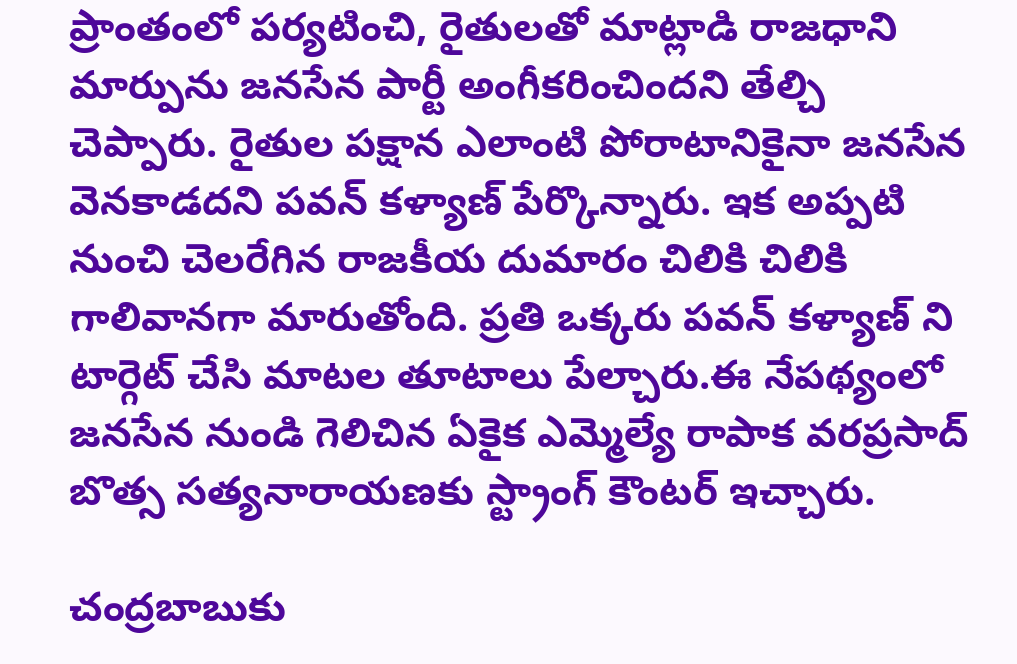ప్రాంతంలో పర్యటించి, రైతులతో మాట్లాడి రాజధాని మార్పును జనసేన పార్టీ అంగీకరించిందని తేల్చి చెప్పారు. రైతుల పక్షాన ఎలాంటి పోరాటానికైనా జనసేన వెనకాడదని పవన్ కళ్యాణ్ పేర్కొన్నారు. ఇక అప్పటి నుంచి చెలరేగిన రాజకీయ దుమారం చిలికి చిలికి గాలివానగా మారుతోంది. ప్రతి ఒక్కరు పవన్ కళ్యాణ్ ని టార్గెట్ చేసి మాటల తూటాలు పేల్చారు.ఈ నేపథ్యంలో జనసేన నుండి గెలిచిన ఏకైక ఎమ్మెల్యే రాపాక వరప్రసాద్ బొత్స సత్యనారాయణకు స్ట్రాంగ్ కౌంటర్ ఇచ్చారు.

చంద్రబాబుకు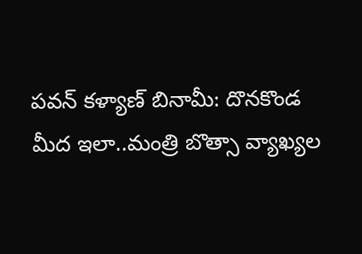పవన్ కళ్యాణ్ బినామీ: దొనకొండ మీద ఇలా..మంత్రి బొత్సా వ్యాఖ్యల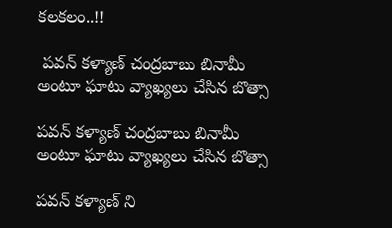కలకలం..!!

 పవన్ కళ్యాణ్ చంద్రబాబు బినామీ అంటూ ఘాటు వ్యాఖ్యలు చేసిన బొత్సా

పవన్ కళ్యాణ్ చంద్రబాబు బినామీ అంటూ ఘాటు వ్యాఖ్యలు చేసిన బొత్సా

పవన్ కళ్యాణ్ ని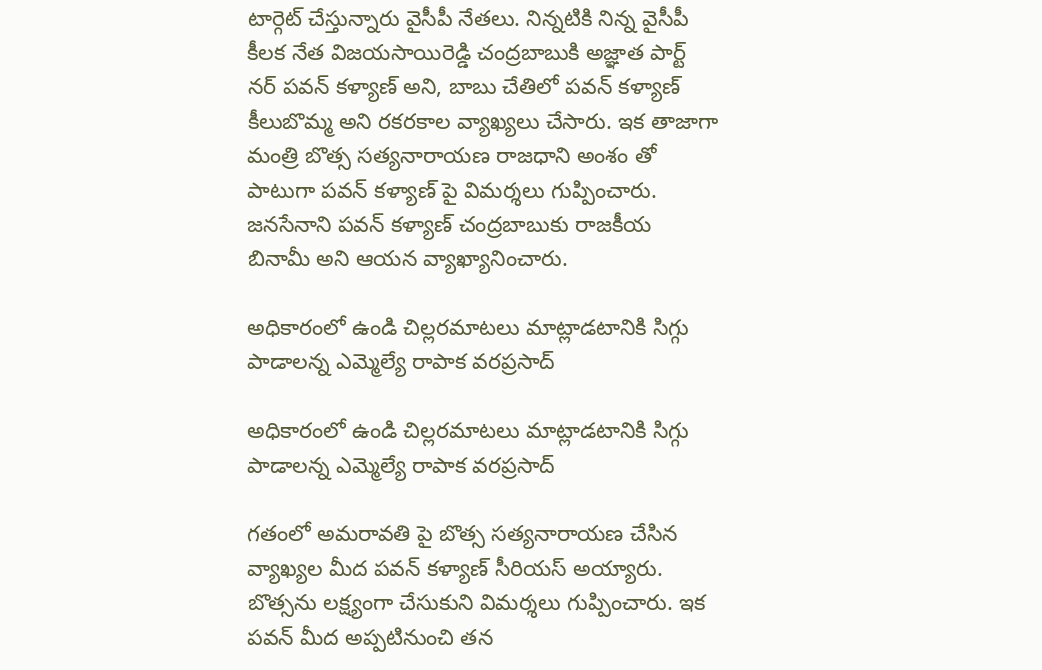టార్గెట్ చేస్తున్నారు వైసీపీ నేతలు. నిన్నటికి నిన్న వైసీపీ కీలక నేత విజయసాయిరెడ్డి చంద్రబాబుకి అజ్ఞాత పార్ట్ నర్ పవన్ కళ్యాణ్ అని, బాబు చేతిలో పవన్ కళ్యాణ్ కీలుబొమ్మ అని రకరకాల వ్యాఖ్యలు చేసారు. ఇక తాజాగా మంత్రి బొత్స సత్యనారాయణ రాజధాని అంశం తో పాటుగా పవన్ కళ్యాణ్ పై విమర్శలు గుప్పించారు. జనసేనాని పవన్ కళ్యాణ్ చంద్రబాబుకు రాజకీయ బినామీ అని ఆయన వ్యాఖ్యానించారు.

అధికారంలో ఉండి చిల్లరమాటలు మాట్లాడటానికి సిగ్గు పాడాలన్న ఎమ్మెల్యే రాపాక వరప్రసాద్

అధికారంలో ఉండి చిల్లరమాటలు మాట్లాడటానికి సిగ్గు పాడాలన్న ఎమ్మెల్యే రాపాక వరప్రసాద్

గతంలో అమరావతి పై బొత్స సత్యనారాయణ చేసిన వ్యాఖ్యల మీద పవన్ కళ్యాణ్ సీరియస్ అయ్యారు. బొత్సను లక్ష్యంగా చేసుకుని విమర్శలు గుప్పించారు. ఇక పవన్ మీద అప్పటినుంచి తన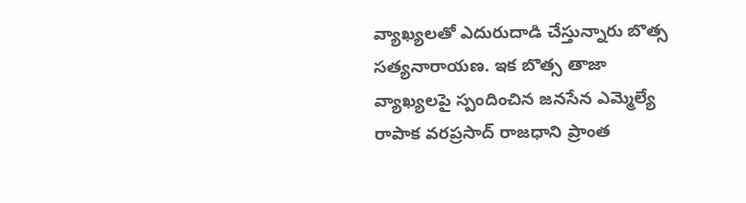వ్యాఖ్యలతో ఎదురుదాడి చేస్తున్నారు బొత్స సత్యనారాయణ. ఇక బొత్స తాజా వ్యాఖ్యలపై స్పందించిన జనసేన ఎమ్మెల్యే రాపాక వరప్రసాద్ రాజధాని ప్రాంత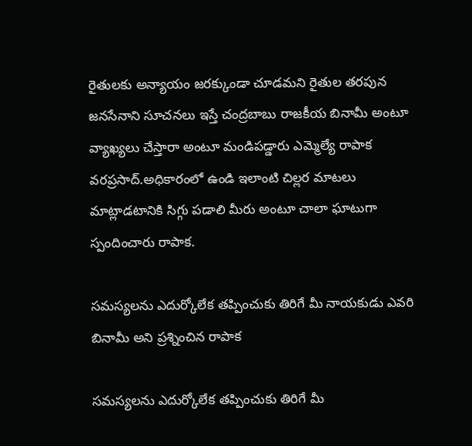రైతులకు అన్యాయం జరక్కుండా చూడమని రైతుల తరపున జనసేనాని సూచనలు ఇస్తే చంద్రబాబు రాజకీయ బినామీ అంటూ వ్యాఖ్యలు చేస్తారా అంటూ మండిపడ్డారు ఎమ్మెల్యే రాపాక వరప్రసాద్.అధికారంలో ఉండి ఇలాంటి చిల్లర మాటలు మాట్లాడటానికి సిగ్గు పడాలి మీరు అంటూ చాలా ఘాటుగా స్పందించారు రాపాక.

సమస్యలను ఎదుర్కోలేక తప్పించుకు తిరిగే మీ నాయకుడు ఎవరి బినామీ అని ప్రశ్నించిన రాపాక

సమస్యలను ఎదుర్కోలేక తప్పించుకు తిరిగే మీ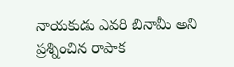నాయకుడు ఎవరి బినామీ అని ప్రశ్నించిన రాపాక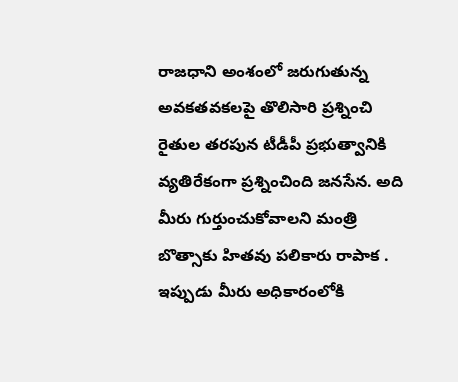రాజధాని అంశంలో జరుగుతున్న అవకతవకలపై తొలిసారి ప్రశ్నించి రైతుల తరపున టీడీపీ ప్రభుత్వానికి వ్యతిరేకంగా ప్రశ్నించింది జనసేన. అది మీరు గుర్తుంచుకోవాలని మంత్రి బొత్సాకు హితవు పలికారు రాపాక . ఇప్పుడు మీరు అధికారంలోకి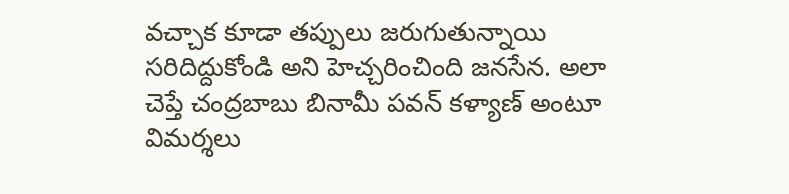వచ్చాక కూడా తప్పులు జరుగుతున్నాయి సరిదిద్దుకోండి అని హెచ్చరించింది జనసేన. అలా చెప్తే చంద్రబాబు బినామీ పవన్ కళ్యాణ్ అంటూ విమర్శలు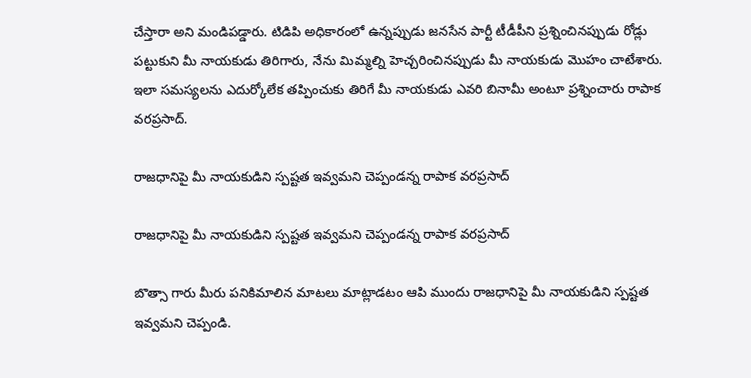చేస్తారా అని మండిపడ్డారు. టిడిపి అధికారంలో ఉన్నప్పుడు జనసేన పార్టీ టీడీపీని ప్రశ్నించినప్పుడు రోడ్లు పట్టుకుని మీ నాయకుడు తిరిగారు, నేను మిమ్మల్ని హెచ్చరించినప్పుడు మీ నాయకుడు మొహం చాటేశారు. ఇలా సమస్యలను ఎదుర్కోలేక తప్పించుకు తిరిగే మీ నాయకుడు ఎవరి బినామీ అంటూ ప్రశ్నించారు రాపాక వరప్రసాద్.

రాజధానిపై మీ నాయకుడిని స్పష్టత ఇవ్వమని చెప్పండన్న రాపాక వరప్రసాద్

రాజధానిపై మీ నాయకుడిని స్పష్టత ఇవ్వమని చెప్పండన్న రాపాక వరప్రసాద్

బొత్సా గారు మీరు పనికిమాలిన మాటలు మాట్లాడటం ఆపి ముందు రాజధానిపై మీ నాయకుడిని స్పష్టత ఇవ్వమని చెప్పండి.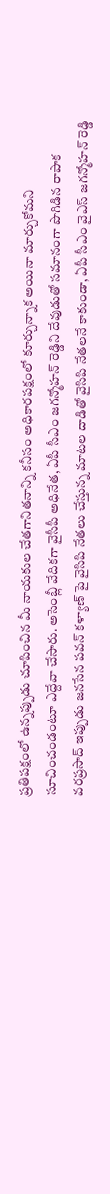ప్రతిపక్షంలో ఉన్నప్పుడు చూపించిన మీ నాయకుల చేతగానితనాన్ని కనీసం అధికారపక్షంలో కూర్చున్నాక అయినా మార్చుకోమని సూచించండంటూ ఎద్దేవా చేసారు. అసెంబ్లీ వేదికగా వైసీపీ అధినేత, ఏపీ సీఎం జగన్మోహన్ రెడ్డిని దేవుడుతో సమానంగా పొగిడిన రాపాక వరప్రసాద్ ఇప్పుడు జనసేన పవన్ కళ్యాణ్ పై వైసిపి నేతలు చేస్తున్న మాటల దాడితో వైసిపి నేతలనే కాకుండా, ఏపీ సీఎం వైఎస్ జగన్మోహన్ రెడ్డి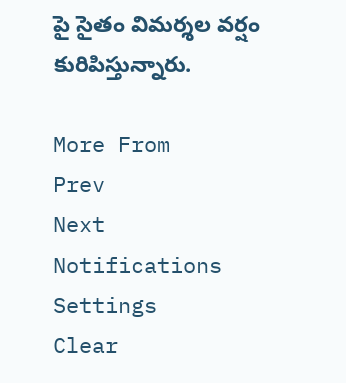పై సైతం విమర్శల వర్షం కురిపిస్తున్నారు.

More From
Prev
Next
Notifications
Settings
Clear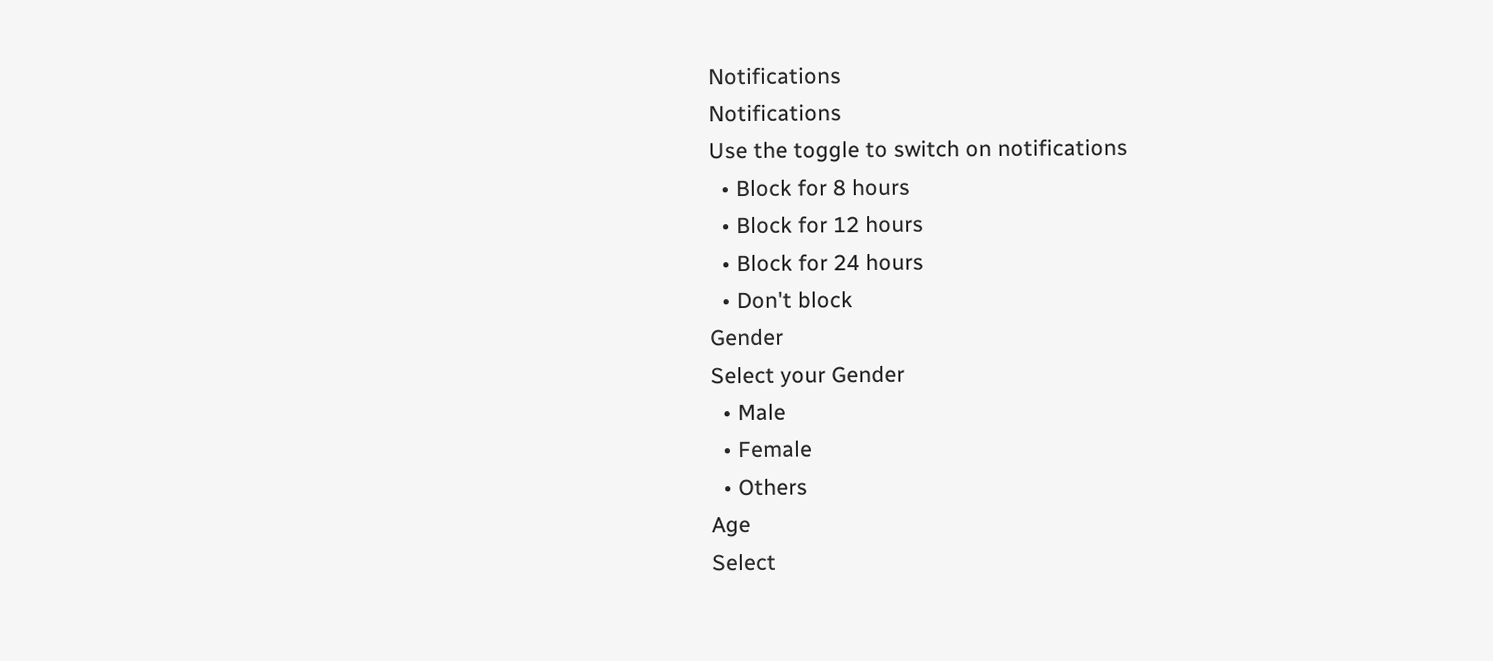Notifications
Notifications
Use the toggle to switch on notifications
  • Block for 8 hours
  • Block for 12 hours
  • Block for 24 hours
  • Don't block
Gender
Select your Gender
  • Male
  • Female
  • Others
Age
Select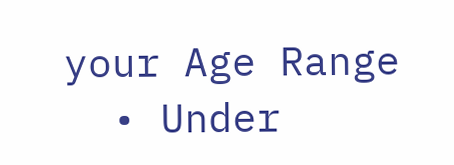your Age Range
  • Under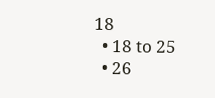18
  • 18 to 25
  • 26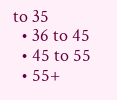to 35
  • 36 to 45
  • 45 to 55
  • 55+